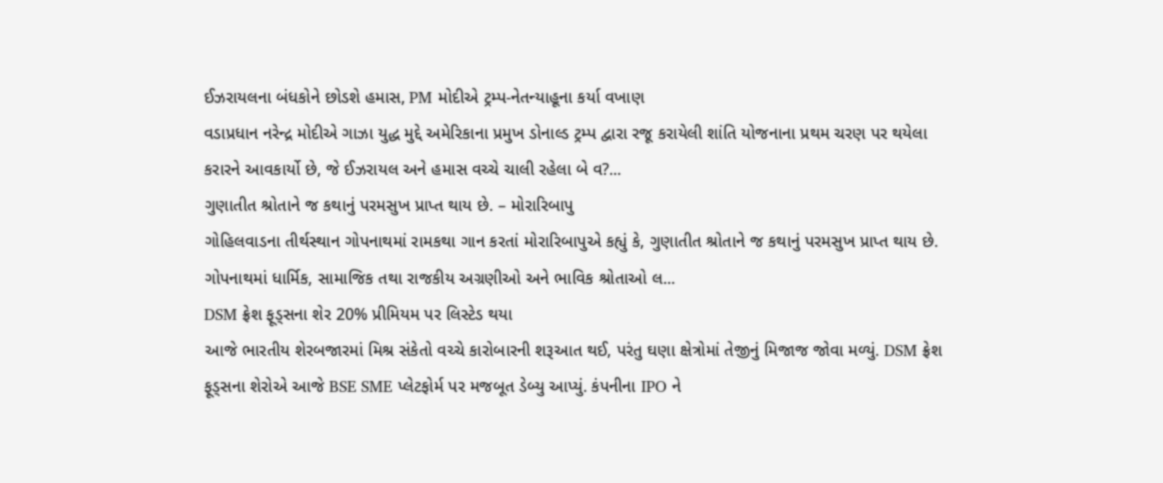ઈઝરાયલના બંધકોને છોડશે હમાસ, PM મોદીએ ટ્રમ્પ-નેતન્યાહૂના કર્યા વખાણ
વડાપ્રધાન નરેન્દ્ર મોદીએ ગાઝા યુદ્ધ મુદ્દે અમેરિકાના પ્રમુખ ડોનાલ્ડ ટ્રમ્પ દ્વારા રજૂ કરાયેલી શાંતિ યોજનાના પ્રથમ ચરણ પર થયેલા કરારને આવકાર્યો છે, જે ઈઝરાયલ અને હમાસ વચ્ચે ચાલી રહેલા બે વ?...
ગુણાતીત શ્રોતાને જ કથાનું પરમસુખ પ્રાપ્ત થાય છે. – મોરારિબાપુ
ગોહિલવાડના તીર્થસ્થાન ગોપનાથમાં રામકથા ગાન કરતાં મોરારિબાપુએ કહ્યું કે, ગુણાતીત શ્રોતાને જ કથાનું પરમસુખ પ્રાપ્ત થાય છે. ગોપનાથમાં ધાર્મિક, સામાજિક તથા રાજકીય અગ્રણીઓ અને ભાવિક શ્રોતાઓ લ...
DSM ફ્રેશ ફૂડ્સના શેર 20% પ્રીમિયમ પર લિસ્ટેડ થયા
આજે ભારતીય શેરબજારમાં મિશ્ર સંકેતો વચ્ચે કારોબારની શરૂઆત થઈ, પરંતુ ઘણા ક્ષેત્રોમાં તેજીનું મિજાજ જોવા મળ્યું. DSM ફ્રેશ ફૂડ્સના શેરોએ આજે BSE SME પ્લેટફોર્મ પર મજબૂત ડેબ્યુ આપ્યું. કંપનીના IPO ને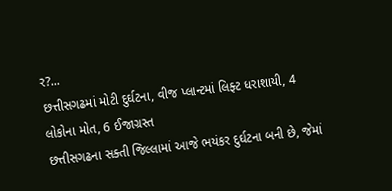ર?...
છત્તીસગઢમાં મોટી દુર્ઘટના, વીજ પ્લાન્ટમાં લિફ્ટ ધરાશાયી, 4 લોકોના મોત, 6 ઈજાગ્રસ્ત
છત્તીસગઢના સક્તી જિલ્લામાં આજે ભયંકર દુર્ઘટના બની છે, જેમાં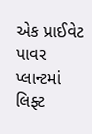એક પ્રાઈવેટ પાવર પ્લાન્ટમાં લિફ્ટ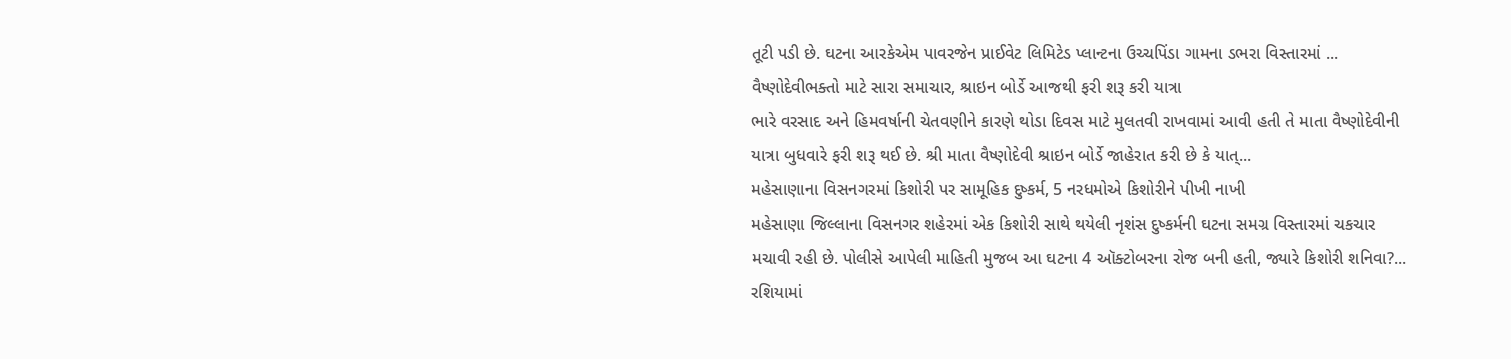તૂટી પડી છે. ઘટના આરકેએમ પાવરજેન પ્રાઈવેટ લિમિટેડ પ્લાન્ટના ઉચ્ચપિંડા ગામના ડભરા વિસ્તારમાં ...
વૈષ્ણોદેવીભક્તો માટે સારા સમાચાર, શ્રાઇન બોર્ડે આજથી ફરી શરૂ કરી યાત્રા
ભારે વરસાદ અને હિમવર્ષાની ચેતવણીને કારણે થોડા દિવસ માટે મુલતવી રાખવામાં આવી હતી તે માતા વૈષ્ણોદેવીની યાત્રા બુધવારે ફરી શરૂ થઈ છે. શ્રી માતા વૈષ્ણોદેવી શ્રાઇન બોર્ડે જાહેરાત કરી છે કે યાત્...
મહેસાણાના વિસનગરમાં કિશોરી પર સામૂહિક દુષ્કર્મ, 5 નરધમોએ કિશોરીને પીખી નાખી
મહેસાણા જિલ્લાના વિસનગર શહેરમાં એક કિશોરી સાથે થયેલી નૃશંસ દુષ્કર્મની ઘટના સમગ્ર વિસ્તારમાં ચકચાર મચાવી રહી છે. પોલીસે આપેલી માહિતી મુજબ આ ઘટના 4 ઑક્ટોબરના રોજ બની હતી, જ્યારે કિશોરી શનિવા?...
રશિયામાં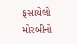ફસાયેલો મોરબીનો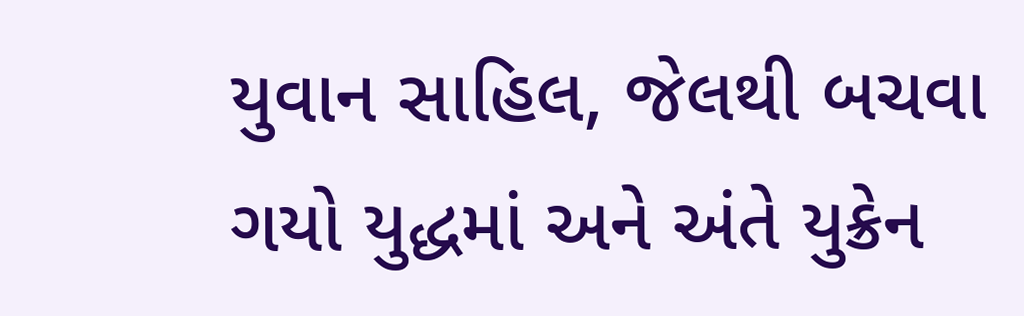યુવાન સાહિલ, જેલથી બચવા ગયો યુદ્ધમાં અને અંતે યુક્રેન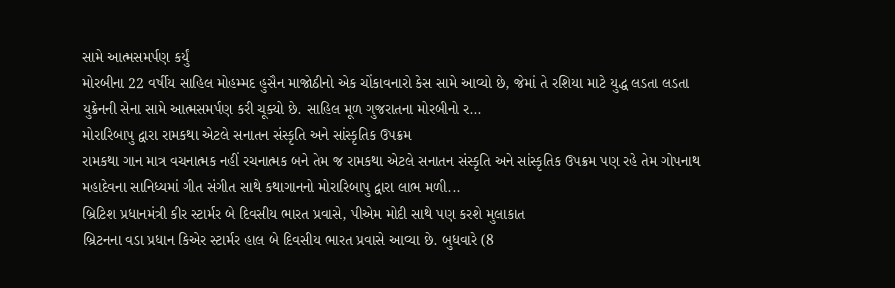સામે આત્મસમર્પણ કર્યું
મોરબીના 22 વર્ષીય સાહિલ મોહમ્મદ હુસૈન માજોઠીનો એક ચોંકાવનારો કેસ સામે આવ્યો છે, જેમાં તે રશિયા માટે યુદ્ધ લડતા લડતા યુક્રેનની સેના સામે આત્મસમર્પણ કરી ચૂક્યો છે. સાહિલ મૂળ ગુજરાતના મોરબીનો ર...
મોરારિબાપુ દ્વારા રામકથા એટલે સનાતન સંસ્કૃતિ અને સાંસ્કૃતિક ઉપક્રમ
રામકથા ગાન માત્ર વચનાત્મક નહીં રચનાત્મક બને તેમ જ રામકથા એટલે સનાતન સંસ્કૃતિ અને સાંસ્કૃતિક ઉપક્રમ પણ રહે તેમ ગોપનાથ મહાદેવના સાનિધ્યમાં ગીત સંગીત સાથે કથાગાનનો મોરારિબાપુ દ્વારા લાભ મળી...
બ્રિટિશ પ્રધાનમંત્રી કીર સ્ટાર્મર બે દિવસીય ભારત પ્રવાસે, પીએમ મોદી સાથે પણ કરશે મુલાકાત
બ્રિટનના વડા પ્રધાન કિએર સ્ટાર્મર હાલ બે દિવસીય ભારત પ્રવાસે આવ્યા છે. બુધવારે (8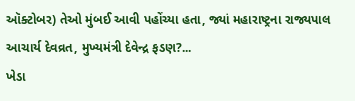ઑક્ટોબર) તેઓ મુંબઈ આવી પહોંચ્યા હતા, જ્યાં મહારાષ્ટ્રના રાજ્યપાલ આચાર્ય દેવવ્રત, મુખ્યમંત્રી દેવેન્દ્ર ફડણ?...
ખેડા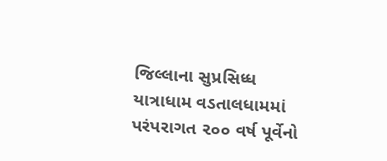જિલ્લાના સુપ્રસિધ્ધ યાત્રાધામ વડતાલધામમાં પરંપરાગત ૨૦૦ વર્ષ પૂર્વેનો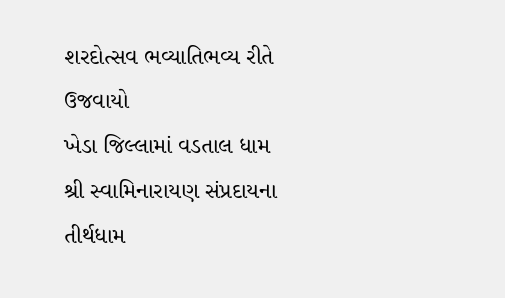શરદોત્સવ ભવ્યાતિભવ્ય રીતે ઉજવાયો
ખેડા જિલ્લામાં વડતાલ ધામ શ્રી સ્વામિનારાયણ સંપ્રદાયના તીર્થધામ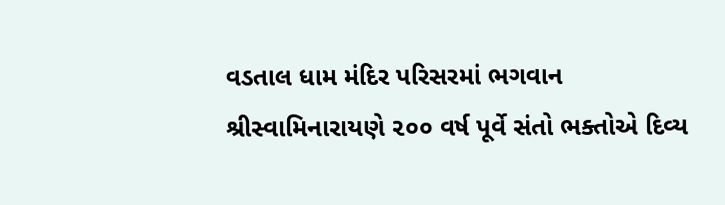વડતાલ ધામ મંદિર પરિસરમાં ભગવાન શ્રીસ્વામિનારાયણે ૨૦૦ વર્ષ પૂર્વે સંતો ભક્તોએ દિવ્ય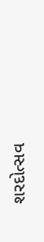શરદોત્સવ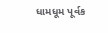ધામધૂમ પૂર્વક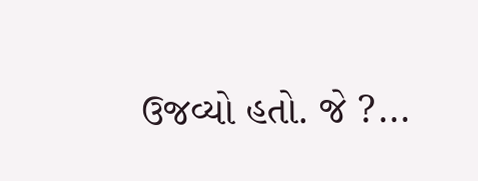ઉજવ્યો હતો. જે ?...